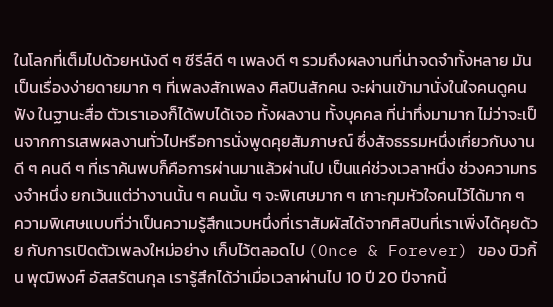ในโลกที่เต็มไปด้วยหนังดี ๆ ซีรีส์ดี ๆ เพลงดี ๆ รวมถึงผลงานที่น่าจดจำทั้งหลาย มันเป็นเรื่องง่ายดายมาก ๆ ที่เพลงสักเพลง ศิลปินสักคน จะผ่านเข้ามานั่งในใจคนดูคนฟัง ในฐานะสื่อ ตัวเราเองก็ได้พบได้เจอ ทั้งผลงาน ทั้งบุคคล ที่น่าทึ่งมามาก ไม่ว่าจะเป็นจากการเสพผลงานทั่วไปหรือการนั่งพูดคุยสัมภาษณ์ ซึ่งสัจธรรมหนึ่งเกี่ยวกับงานดี ๆ คนดี ๆ ที่เราค้นพบก็คือการผ่านมาแล้วผ่านไป เป็นแค่ช่วงเวลาหนึ่ง ช่วงความทรงจำหนึ่ง ยกเว้นแต่ว่างานนั้น ๆ คนนั้น ๆ จะพิเศษมาก ๆ เกาะกุมหัวใจคนไว้ได้มาก ๆ
ความพิเศษแบบที่ว่าเป็นความรู้สึกแวบหนึ่งที่เราสัมผัสได้จากศิลปินที่เราเพิ่งได้คุยด้วย กับการเปิดตัวเพลงใหม่อย่าง เก็บไว้ตลอดไป (Once & Forever) ของ บิวกิ้น พุฒิพงศ์ อัสสรัตนกุล เรารู้สึกได้ว่าเมื่อเวลาผ่านไป 10 ปี 20 ปีจากนี้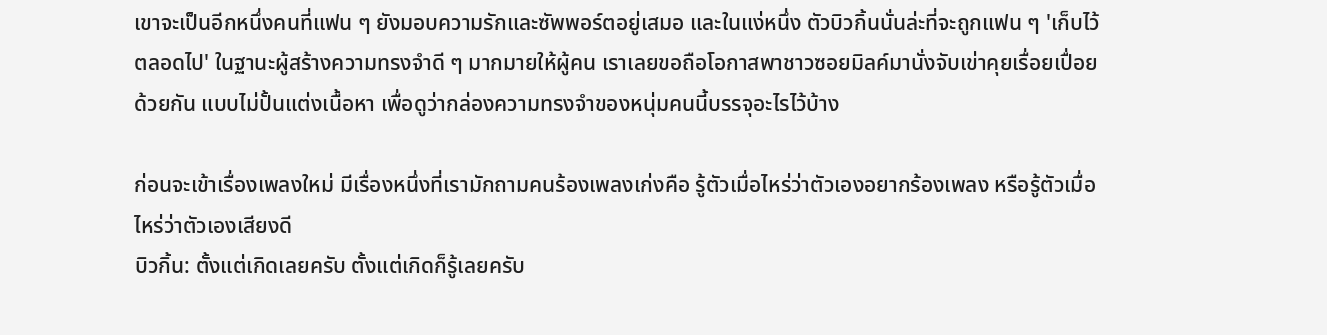เขาจะเป็นอีกหนึ่งคนที่แฟน ๆ ยังมอบความรักและซัพพอร์ตอยู่เสมอ และในแง่หนึ่ง ตัวบิวกิ้นนั่นล่ะที่จะถูกแฟน ๆ 'เก็บไว้ตลอดไป' ในฐานะผู้สร้างความทรงจำดี ๆ มากมายให้ผู้คน เราเลยขอถือโอกาสพาชาวซอยมิลค์มานั่งจับเข่าคุยเรื่อยเปื่อยด้วยกัน แบบไม่ปั้นแต่งเนื้อหา เพื่อดูว่ากล่องความทรงจำของหนุ่มคนนี้บรรจุอะไรไว้บ้าง

ก่อนจะเข้าเรื่องเพลงใหม่ มีเรื่องหนึ่งที่เรามักถามคนร้องเพลงเก่งคือ รู้ตัวเมื่อไหร่ว่าตัวเองอยากร้องเพลง หรือรู้ตัวเมื่อไหร่ว่าตัวเองเสียงดี
บิวกิ้น: ตั้งแต่เกิดเลยครับ ตั้งแต่เกิดก็รู้เลยครับ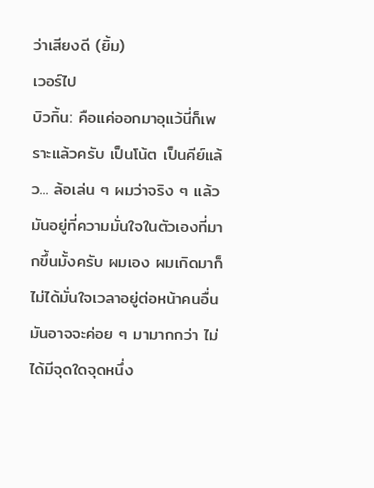ว่าเสียงดี (ยิ้ม)
เวอร์ไป
บิวกิ้น: คือแค่ออกมาอุแว้นี่ก็เพราะแล้วครับ เป็นโน้ต เป็นคีย์แล้ว... ล้อเล่น ๆ ผมว่าจริง ๆ แล้วมันอยู่ที่ความมั่นใจในตัวเองที่มากขึ้นมั้งครับ ผมเอง ผมเกิดมาก็ไม่ได้มั่นใจเวลาอยู่ต่อหน้าคนอื่น มันอาจจะค่อย ๆ มามากกว่า ไม่ได้มีจุดใดจุดหนึ่ง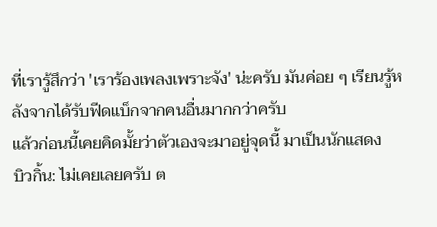ที่เรารู้สึกว่า 'เราร้องเพลงเพราะจัง' น่ะครับ มันค่อย ๆ เรียนรู้หลังจากได้รับฟีดแบ็กจากคนอื่นมากกว่าครับ
แล้วก่อนนี้เคยคิดมั้ยว่าตัวเองจะมาอยู่จุดนี้ มาเป็นนักแสดง
บิวกิ้น: ไม่เคยเลยครับ ต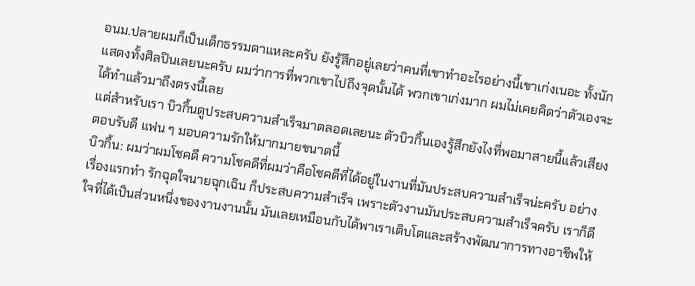อนม.ปลายผมก็เป็นเด็กธรรมดาแหละครับ ยังรู้สึกอยู่เลยว่าคนที่เขาทำอะไรอย่างนี้เขาเก่งเนอะ ทั้งนักแสดงทั้งศิลปินเลยนะครับ ผมว่าการที่พวกเขาไปถึงจุดนั้นได้ พวกเขาเก่งมาก ผมไม่เคยคิดว่าตัวเองจะได้ทำแล้วมาถึงตรงนี้เลย
แต่สำหรับเรา บิวกิ้นดูประสบความสำเร็จมาตลอดเลยนะ ตัวบิวกิ้นเองรู้สึกยังไงที่พอมาสายนี้แล้วเสียงตอบรับดี แฟน ๆ มอบความรักให้มากมายขนาดนี้
บิวกิ้น: ผมว่าผมโชคดี ความโชคดีที่ผมว่าคือโชคดีที่ได้อยู่ในงานที่มันประสบความสำเร็จน่ะครับ อย่างเรื่องแรกทำ รักฉุดใจนายฉุกเฉิน ก็ประสบความสำเร็จ เพราะตัวงานมันประสบความสำเร็จครับ เราก็ดีใจที่ได้เป็นส่วนหนึ่งของงานงานนั้น มันเลยเหมือนกับได้พาเราเติบโตและสร้างพัฒนาการทางอาชีพให้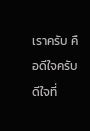เราครับ คือดีใจครับ ดีใจที่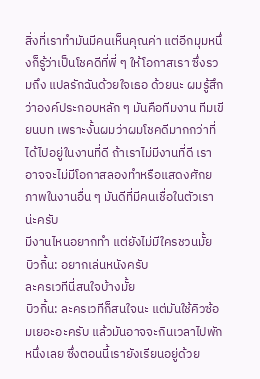สิ่งที่เราทำมันมีคนเห็นคุณค่า แต่อีกมุมหนึ่งก็รู้ว่าเป็นโชคดีที่พี่ ๆ ให้โอกาสเรา ซึ่งรวมถึง แปลรักฉันด้วยใจเธอ ด้วยนะ ผมรู้สึกว่าองค์ประกอบหลัก ๆ มันคือทีมงาน ทีมเขียนบท เพราะงั้นผมว่าผมโชคดีมากกว่าที่ได้ไปอยู่ในงานที่ดี ถ้าเราไม่มีงานที่ดี เราอาจจะไม่มีโอกาสลองทำหรือแสดงศักยภาพในงานอื่น ๆ มันดีที่มีคนเชื่อในตัวเราน่ะครับ
มีงานไหนอยากทำ แต่ยังไม่มีใครชวนมั้ย
บิวกิ้น: อยากเล่นหนังครับ
ละครเวทีนี่สนใจบ้างมั้ย
บิวกิ้น: ละครเวทีก็สนใจนะ แต่มันใช้คิวซ้อมเยอะอะครับ แล้วมันอาจจะกินเวลาไปพักหนึ่งเลย ซึ่งตอนนี้เรายังเรียนอยู่ด้วย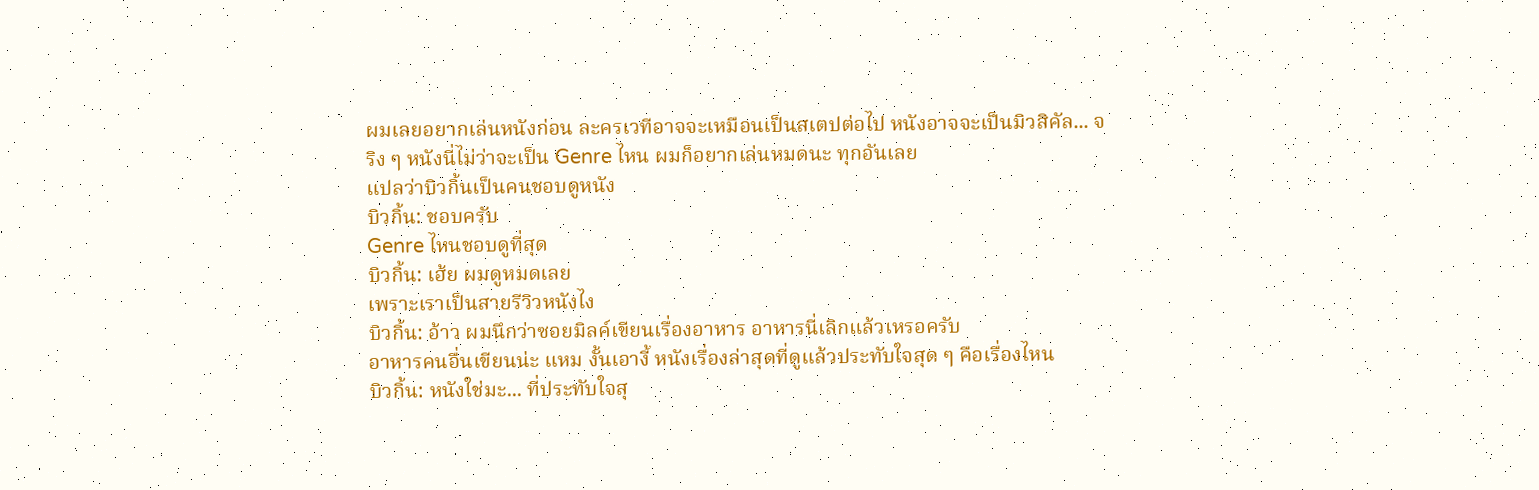ผมเลยอยากเล่นหนังก่อน ละครเวทีอาจจะเหมือนเป็นสเตปต่อไป หนังอาจจะเป็นมิวสิคัล... จริง ๆ หนังนี่ไม่ว่าจะเป็น Genre ไหน ผมก็อยากเล่นหมดนะ ทุกอันเลย
แปลว่าบิวกิ้นเป็นคนชอบดูหนัง
บิวกิ้น: ชอบครับ
Genre ไหนชอบดูที่สุด
บิวกิ้น: เฮ้ย ผมดูหมดเลย
เพราะเราเป็นสายรีวิวหนังไง
บิวกิ้น: อ้าว ผมนึกว่าซอยมิลค์เขียนเรื่องอาหาร อาหารนี่เลิกแล้วเหรอครับ
อาหารคนอื่นเขียนน่ะ แหม งั้นเอางี้ หนังเรื่องล่าสุดที่ดูแล้วประทับใจสุด ๆ คือเรื่องไหน
บิวกิ้น: หนังใช่มะ... ที่ประทับใจสุ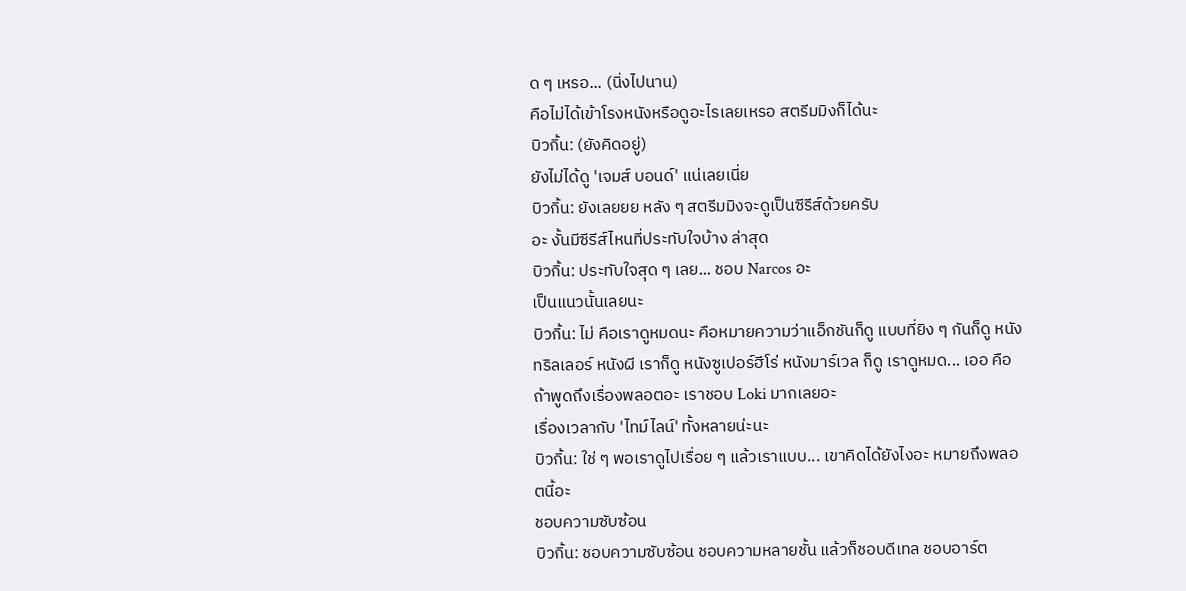ด ๆ เหรอ... (นิ่งไปนาน)
คือไม่ได้เข้าโรงหนังหรือดูอะไรเลยเหรอ สตรีมมิงก็ได้นะ
บิวกิ้น: (ยังคิดอยู่)
ยังไม่ได้ดู 'เจมส์ บอนด์' แน่เลยเนี่ย
บิวกิ้น: ยังเลยยย หลัง ๆ สตรีมมิงจะดูเป็นซีรีส์ด้วยครับ
อะ งั้นมีซีรีส์ไหนที่ประทับใจบ้าง ล่าสุด
บิวกิ้น: ประทับใจสุด ๆ เลย... ชอบ Narcos อะ
เป็นแนวนั้นเลยนะ
บิวกิ้น: ไม่ คือเราดูหมดนะ คือหมายความว่าแอ็กชันก็ดู แบบที่ยิง ๆ กันก็ดู หนังทริลเลอร์ หนังผี เราก็ดู หนังซูเปอร์ฮีโร่ หนังมาร์เวล ก็ดู เราดูหมด... เออ คือถ้าพูดถึงเรื่องพลอตอะ เราชอบ Loki มากเลยอะ
เรื่องเวลากับ 'ไทม์ไลน์' ทั้งหลายน่ะนะ
บิวกิ้น: ใช่ ๆ พอเราดูไปเรื่อย ๆ แล้วเราแบบ... เขาคิดได้ยังไงอะ หมายถึงพลอตนี้อะ
ชอบความซับซ้อน
บิวกิ้น: ชอบความซับซ้อน ชอบความหลายชั้น แล้วก็ชอบดีเทล ชอบอาร์ต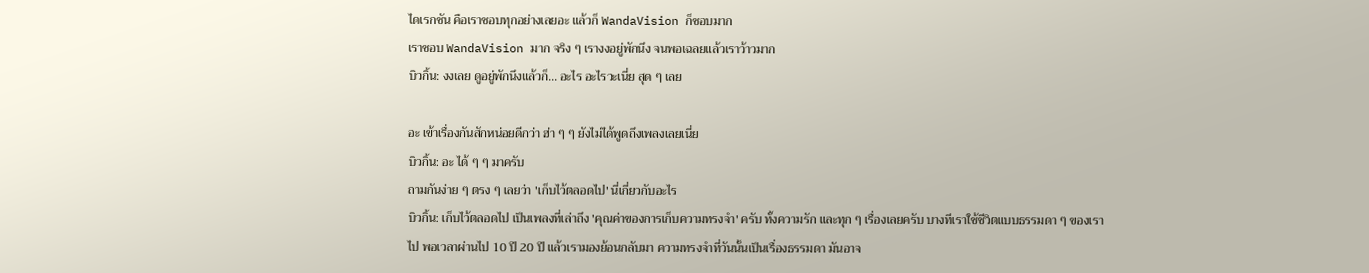ไดเรกชัน คือเราชอบทุกอย่างเลยอะ แล้วก็ WandaVision ก็ชอบมาก
เราชอบ WandaVision มาก จริง ๆ เรางงอยู่พักนึง จนพอเฉลยแล้วเราว้าวมาก
บิวกิ้น: งงเลย ดูอยู่พักนึงแล้วก็... อะไร อะไรวะเนี่ย สุด ๆ เลย

อะ เข้าเรื่องกันสักหน่อยดีกว่า ฮ่า ๆ ๆ ยังไม่ได้พูดถึงเพลงเลยเนี่ย
บิวกิ้น: อะ ได้ ๆ ๆ มาครับ
ถามกันง่าย ๆ ตรง ๆ เลยว่า 'เก็บไว้ตลอดไป' นี่เกี่ยวกับอะไร
บิวกิ้น: เก็บไว้ตลอดไป เป็นเพลงที่เล่าถึง 'คุณค่าของการเก็บความทรงจำ' ครับ ทั้งความรัก และทุก ๆ เรื่องเลยครับ บางทีเราใช้ชีวิตแบบธรรมดา ๆ ของเราไป พอเวลาผ่านไป 10 ปี 20 ปี แล้วเรามองย้อนกลับมา ความทรงจำที่วันนั้นเป็นเรื่องธรรมดา มันอาจ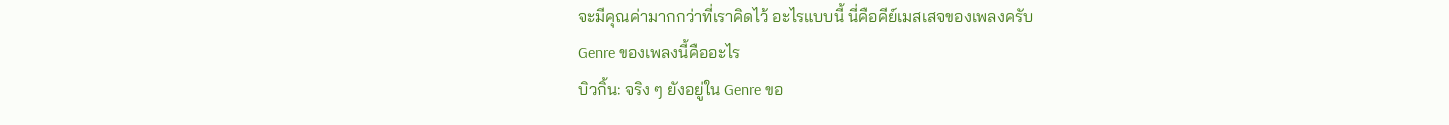จะมีคุณค่ามากกว่าที่เราคิดไว้ อะไรแบบนี้ นี่คือคีย์เมสเสจของเพลงครับ
Genre ของเพลงนี้คืออะไร
บิวกิ้น: จริง ๆ ยังอยู่ใน Genre ขอ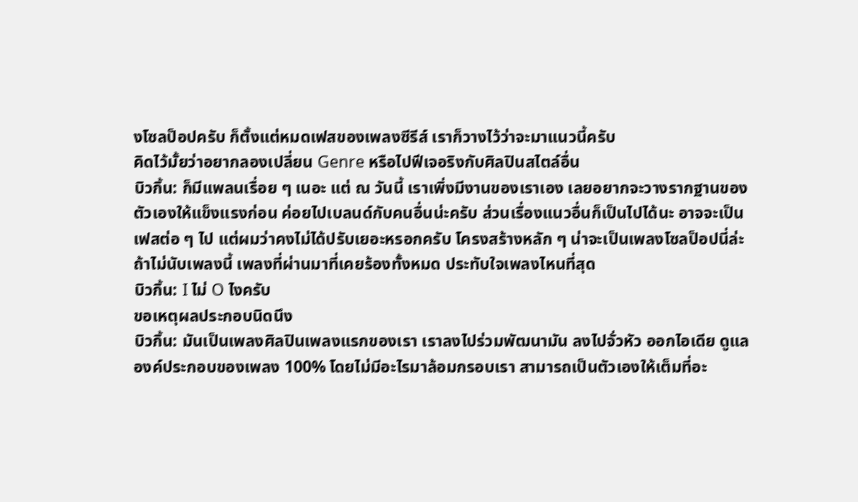งโซลป็อปครับ ก็ตั้งแต่หมดเฟสของเพลงซีรีส์ เราก็วางไว้ว่าจะมาแนวนี้ครับ
คิดไว้มั้ยว่าอยากลองเปลี่ยน Genre หรือไปฟีเจอริงกับศิลปินสไตล์อื่น
บิวกิ้น: ก็มีแพลนเรื่อย ๆ เนอะ แต่ ณ วันนี้ เราเพิ่งมีงานของเราเอง เลยอยากจะวางรากฐานของตัวเองให้แข็งแรงก่อน ค่อยไปเบลนด์กับคนอื่นน่ะครับ ส่วนเรื่องแนวอื่นก็เป็นไปได้นะ อาจจะเป็นเฟสต่อ ๆ ไป แต่ผมว่าคงไม่ได้ปรับเยอะหรอกครับ โครงสร้างหลัก ๆ น่าจะเป็นเพลงโซลป็อปนี่ล่ะ
ถ้าไม่นับเพลงนี้ เพลงที่ผ่านมาที่เคยร้องทั้งหมด ประทับใจเพลงไหนที่สุด
บิวกิ้น: I ไม่ O ไงครับ
ขอเหตุผลประกอบนิดนึง
บิวกิ้น: มันเป็นเพลงศิลปินเพลงแรกของเรา เราลงไปร่วมพัฒนามัน ลงไปจั่วหัว ออกไอเดีย ดูแลองค์ประกอบของเพลง 100% โดยไม่มีอะไรมาล้อมกรอบเรา สามารถเป็นตัวเองให้เต็มที่อะ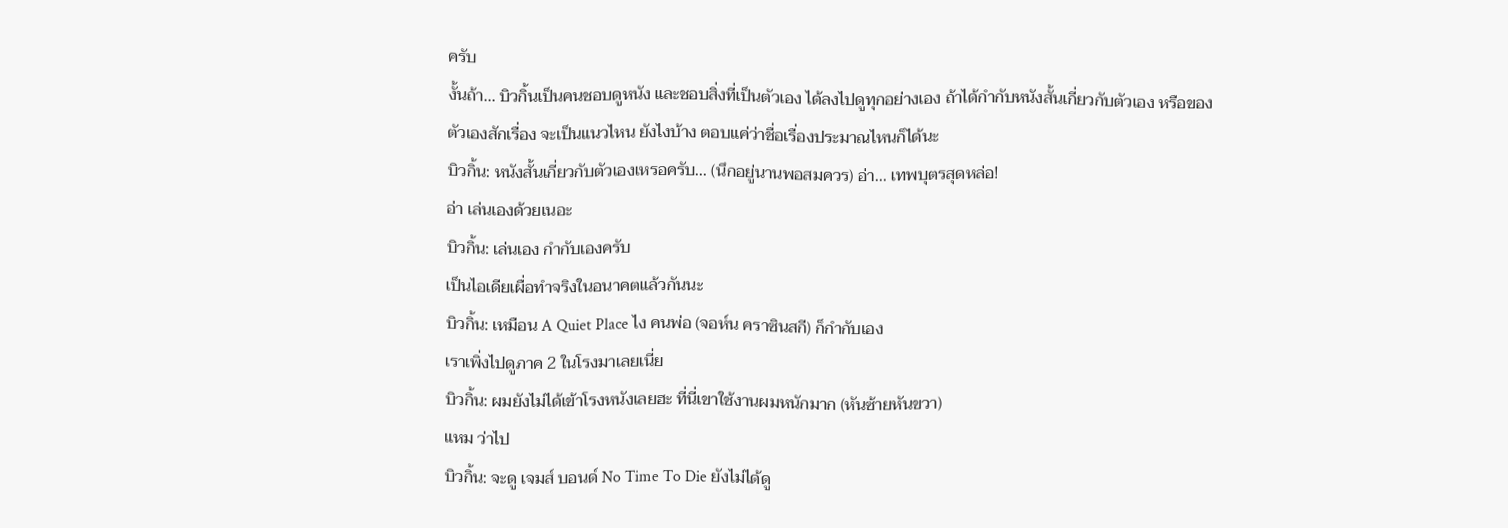ครับ
งั้นถ้า... บิวกิ้นเป็นคนชอบดูหนัง และชอบสิ่งที่เป็นตัวเอง ได้ลงไปดูทุกอย่างเอง ถ้าได้กำกับหนังสั้นเกี่ยวกับตัวเอง หรือของตัวเองสักเรื่อง จะเป็นแนวไหน ยังไงบ้าง ตอบแค่ว่าชื่อเรื่องประมาณไหนก็ได้นะ
บิวกิ้น: หนังสั้นเกี่ยวกับตัวเองเหรอครับ... (นึกอยู่นานพอสมควร) อ่า... เทพบุตรสุดหล่อ!
อ่า เล่นเองด้วยเนอะ
บิวกิ้น: เล่นเอง กำกับเองครับ
เป็นไอเดียเผื่อทำจริงในอนาคตแล้วกันนะ
บิวกิ้น: เหมือน A Quiet Place ไง คนพ่อ (จอห์น คราซินสกี) ก็กำกับเอง
เราเพิ่งไปดูภาค 2 ในโรงมาเลยเนี่ย
บิวกิ้น: ผมยังไม่ได้เข้าโรงหนังเลยฮะ ที่นี่เขาใช้งานผมหนักมาก (หันซ้ายหันขวา)
แหม ว่าไป
บิวกิ้น: จะดู เจมส์ บอนด์ No Time To Die ยังไม่ได้ดู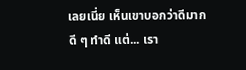เลยเนี่ย เห็นเขาบอกว่าดีมาก
ดี ๆ ทำดี แต่... เรา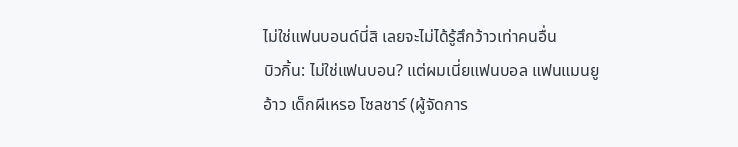ไม่ใช่แฟนบอนด์นี่สิ เลยจะไม่ได้รู้สึกว้าวเท่าคนอื่น
บิวกิ้น: ไม่ใช่แฟนบอน? แต่ผมเนี่ยแฟนบอล แฟนแมนยู
อ้าว เด็กผีเหรอ โซลชาร์ (ผู้จัดการ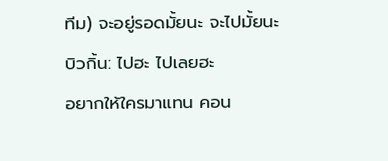ทีม) จะอยู่รอดมั้ยนะ จะไปมั้ยนะ
บิวกิ้น: ไปฮะ ไปเลยฮะ
อยากให้ใครมาแทน คอน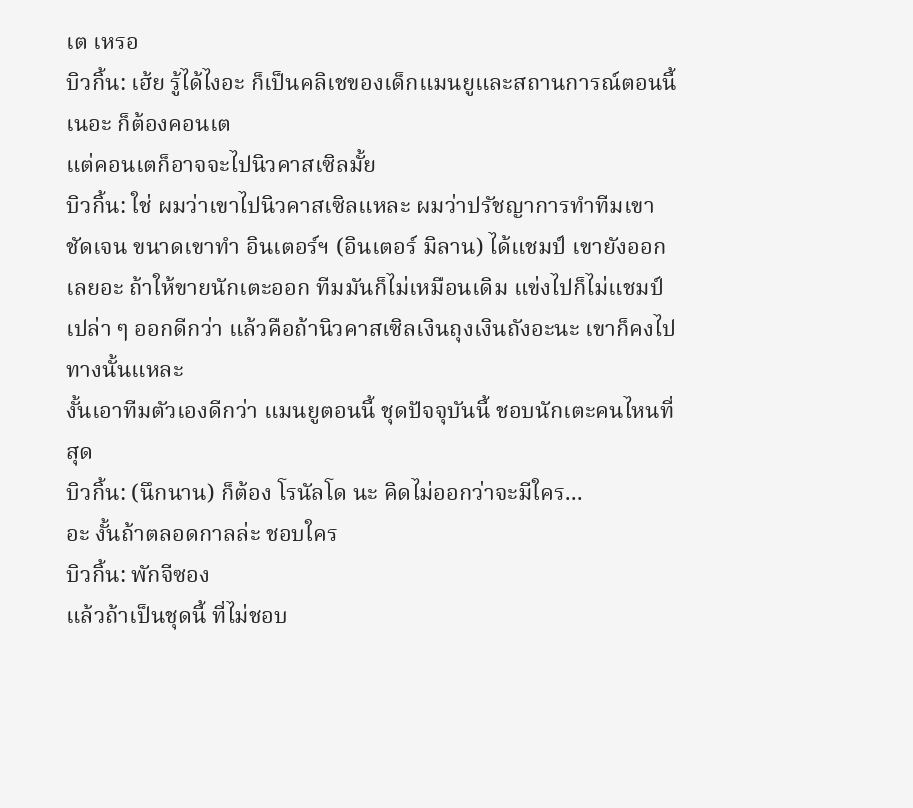เต เหรอ
บิวกิ้น: เฮ้ย รู้ได้ไงอะ ก็เป็นคลิเชของเด็กแมนยูและสถานการณ์ตอนนี้เนอะ ก็ต้องคอนเต
แต่คอนเตก็อาจจะไปนิวคาสเซิลมั้ย
บิวกิ้น: ใช่ ผมว่าเขาไปนิวคาสเซิลแหละ ผมว่าปรัชญาการทำทีมเขาชัดเจน ขนาดเขาทำ อินเตอร์ฯ (อินเตอร์ มิลาน) ได้แชมป์ เขายังออกเลยอะ ถ้าให้ขายนักเตะออก ทีมมันก็ไม่เหมือนเดิม แข่งไปก็ไม่แชมป์เปล่า ๆ ออกดีกว่า แล้วคือถ้านิวคาสเซิลเงินถุงเงินถังอะนะ เขาก็คงไปทางนั้นแหละ
งั้นเอาทีมตัวเองดีกว่า แมนยูตอนนี้ ชุดปัจจุบันนี้ ชอบนักเตะคนไหนที่สุด
บิวกิ้น: (นึกนาน) ก็ต้อง โรนัลโด นะ คิดไม่ออกว่าจะมีใคร...
อะ งั้นถ้าตลอดกาลล่ะ ชอบใคร
บิวกิ้น: พักจีซอง
แล้วถ้าเป็นชุดนี้ ที่ไม่ชอบ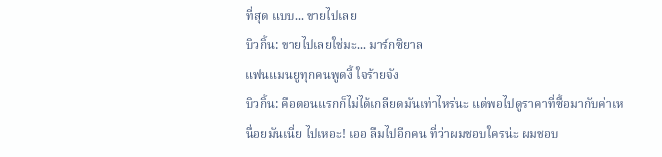ที่สุด แบบ... ขายไปเลย
บิวกิ้น: ขายไปเลยใช่มะ... มาร์กซิยาล
แฟนแมนยูทุกคนพูดงี้ ใจร้ายจัง
บิวกิ้น: คือตอนแรกก็ไม่ได้เกลียดมันเท่าไหร่นะ แต่พอไปดูราคาที่ซื้อมากับค่าเหนื่อยมันเนี่ย ไปเหอะ! เออ ลืมไปอีกคน ที่ว่าผมชอบใครน่ะ ผมชอบ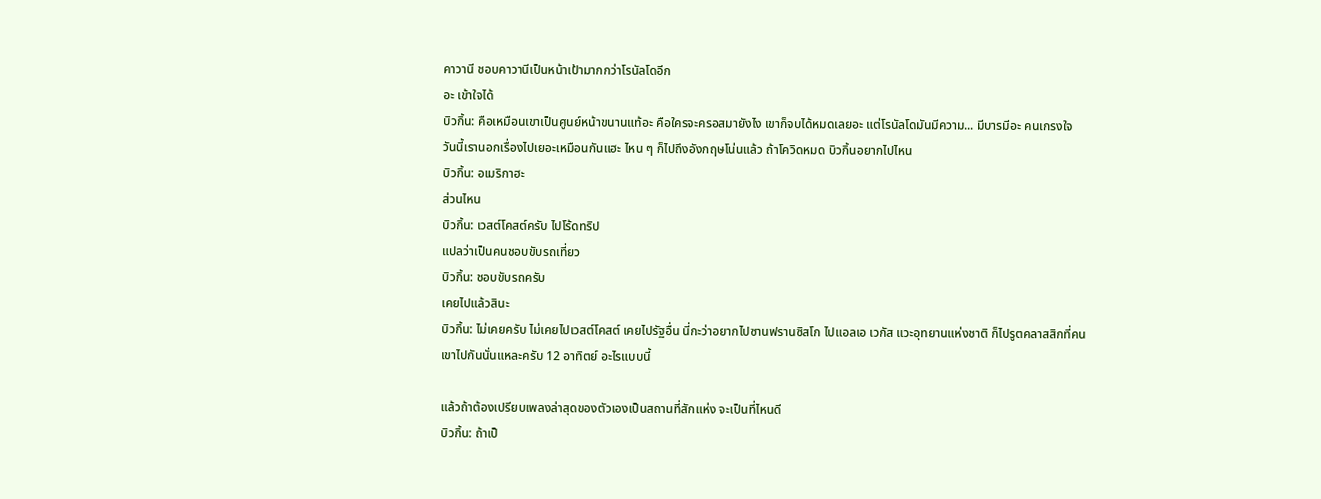คาวานี ชอบคาวานีเป็นหน้าเป้ามากกว่าโรนัลโดอีก
อะ เข้าใจได้
บิวกิ้น: คือเหมือนเขาเป็นศูนย์หน้าขนานแท้อะ คือใครจะครอสมายังไง เขาก็จบได้หมดเลยอะ แต่โรนัลโดมันมีความ... มีบารมีอะ คนเกรงใจ
วันนี้เรานอกเรื่องไปเยอะเหมือนกันแฮะ ไหน ๆ ก็ไปถึงอังกฤษโน่นแล้ว ถ้าโควิดหมด บิวกิ้นอยากไปไหน
บิวกิ้น: อเมริกาฮะ
ส่วนไหน
บิวกิ้น: เวสต์โคสต์ครับ ไปโร้ดทริป
แปลว่าเป็นคนชอบขับรถเที่ยว
บิวกิ้น: ชอบขับรถครับ
เคยไปแล้วสินะ
บิวกิ้น: ไม่เคยครับ ไม่เคยไปเวสต์โคสต์ เคยไปรัฐอื่น นี่กะว่าอยากไปซานฟรานซิสโก ไปแอลเอ เวกัส แวะอุทยานแห่งชาติ ก็ไปรูตคลาสสิกที่คนเขาไปกันนั่นแหละครับ 12 อาทิตย์ อะไรแบบนี้

แล้วถ้าต้องเปรียบเพลงล่าสุดของตัวเองเป็นสถานที่สักแห่ง จะเป็นที่ไหนดี
บิวกิ้น: ถ้าเป็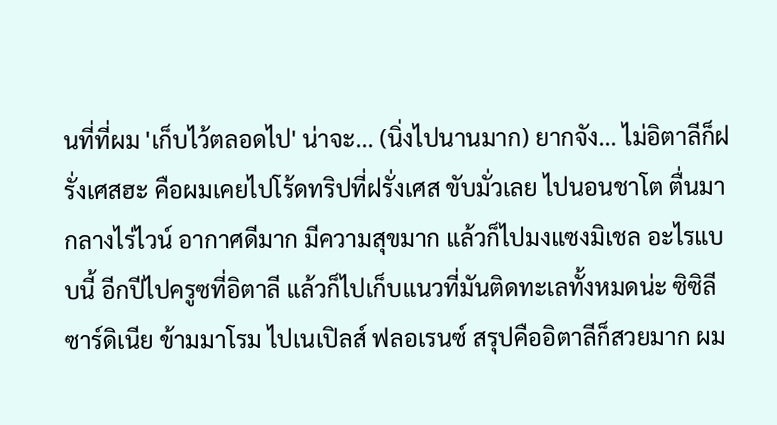นที่ที่ผม 'เก็บไว้ตลอดไป' น่าจะ... (นิ่งไปนานมาก) ยากจัง... ไม่อิตาลีก็ฝรั่งเศสฮะ คือผมเคยไปโร้ดทริปที่ฝรั่งเศส ขับมั่วเลย ไปนอนชาโต ตื่นมากลางไร่ไวน์ อากาศดีมาก มีความสุขมาก แล้วก็ไปมงแซงมิเชล อะไรแบบนี้ อีกปีไปครูซที่อิตาลี แล้วก็ไปเก็บแนวที่มันติดทะเลทั้งหมดน่ะ ซิซิลี ซาร์ดิเนีย ข้ามมาโรม ไปเนเปิลส์ ฟลอเรนซ์ สรุปคืออิตาลีก็สวยมาก ผม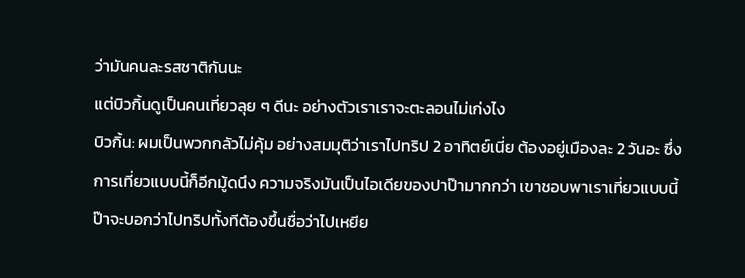ว่ามันคนละรสชาติกันนะ
แต่บิวกิ้นดูเป็นคนเที่ยวลุย ๆ ดีนะ อย่างตัวเราเราจะตะลอนไม่เก่งไง
บิวกิ้น: ผมเป็นพวกกลัวไม่คุ้ม อย่างสมมุติว่าเราไปทริป 2 อาทิตย์เนี่ย ต้องอยู่เมืองละ 2 วันอะ ซึ่งการเที่ยวแบบนี้ก็อีกมู้ดนึง ความจริงมันเป็นไอเดียของปาป๊ามากกว่า เขาชอบพาเราเที่ยวแบบนี้ ป๊าจะบอกว่าไปทริปทั้งทีต้องขึ้นชื่อว่าไปเหยีย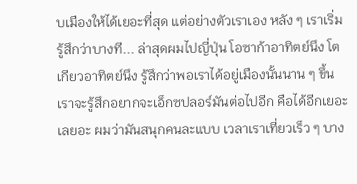บเมืองให้ได้เยอะที่สุด แต่อย่างตัวเราเอง หลัง ๆ เราเริ่มรู้สึกว่าบางที... ล่าสุดผมไปญี่ปุ่น โอซาก้าอาทิตย์นึง โตเกียวอาทิตย์นึง รู้สึกว่าพอเราได้อยู่เมืองนั้นนาน ๆ ขึ้น เราจะรู้สึกอยากจะเอ็กซปลอร์มันต่อไปอีก คือได้อีกเยอะเลยอะ ผมว่ามันสนุกคนละแบบ เวลาเราเที่ยวเร็ว ๆ บาง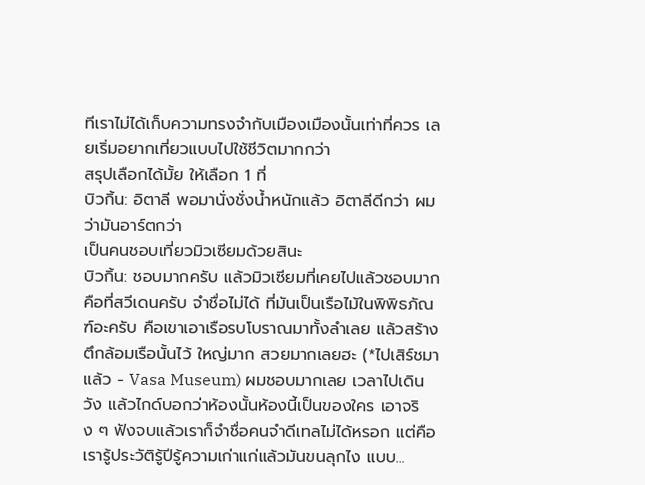ทีเราไม่ได้เก็บความทรงจำกับเมืองเมืองนั้นเท่าที่ควร เลยเริ่มอยากเที่ยวแบบไปใช้ชีวิตมากกว่า
สรุปเลือกได้มั้ย ให้เลือก 1 ที่
บิวกิ้น: อิตาลี พอมานั่งชั่งน้ำหนักแล้ว อิตาลีดีกว่า ผมว่ามันอาร์ตกว่า
เป็นคนชอบเที่ยวมิวเซียมด้วยสินะ
บิวกิ้น: ชอบมากครับ แล้วมิวเซียมที่เคยไปแล้วชอบมากคือที่สวีเดนครับ จำชื่อไม่ได้ ที่มันเป็นเรือไม้ในพิพิธภัณฑ์อะครับ คือเขาเอาเรือรบโบราณมาทั้งลำเลย แล้วสร้างตึกล้อมเรือนั้นไว้ ใหญ่มาก สวยมากเลยฮะ (*ไปเสิร์ชมาแล้ว - Vasa Museum) ผมชอบมากเลย เวลาไปเดินวัง แล้วไกด์บอกว่าห้องนั้นห้องนี้เป็นของใคร เอาจริง ๆ ฟังจบแล้วเราก็จำชื่อคนจำดีเทลไม่ได้หรอก แต่คือเรารู้ประวัติรู้ปีรู้ความเก่าแก่แล้วมันขนลุกไง แบบ...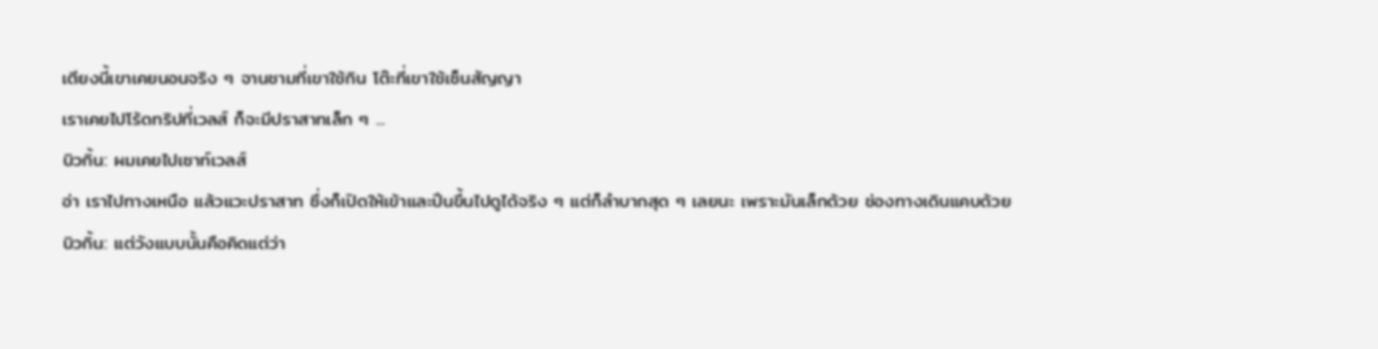เตียงนี้เขาเคยนอนจริง ๆ จานชามที่เขาใช้กิน โต๊ะที่เขาใช้เซ็นสัญญา
เราเคยไปโร้ดทริปที่เวลส์ ก็จะมีปราสาทเล็ก ๆ ...
บิวกิ้น: ผมเคยไปเซาท์เวลส์
อ่า เราไปทางเหนือ แล้วแวะปราสาท ซึ่งก็เปิดให้เข้าและปีนขึ้นไปดูได้จริง ๆ แต่ก็ลำบากสุด ๆ เลยนะ เพราะมันเล็กด้วย ช่องทางเดินแคบด้วย
บิวกิ้น: แต่วังแบบนั้นคือคิดแต่ว่า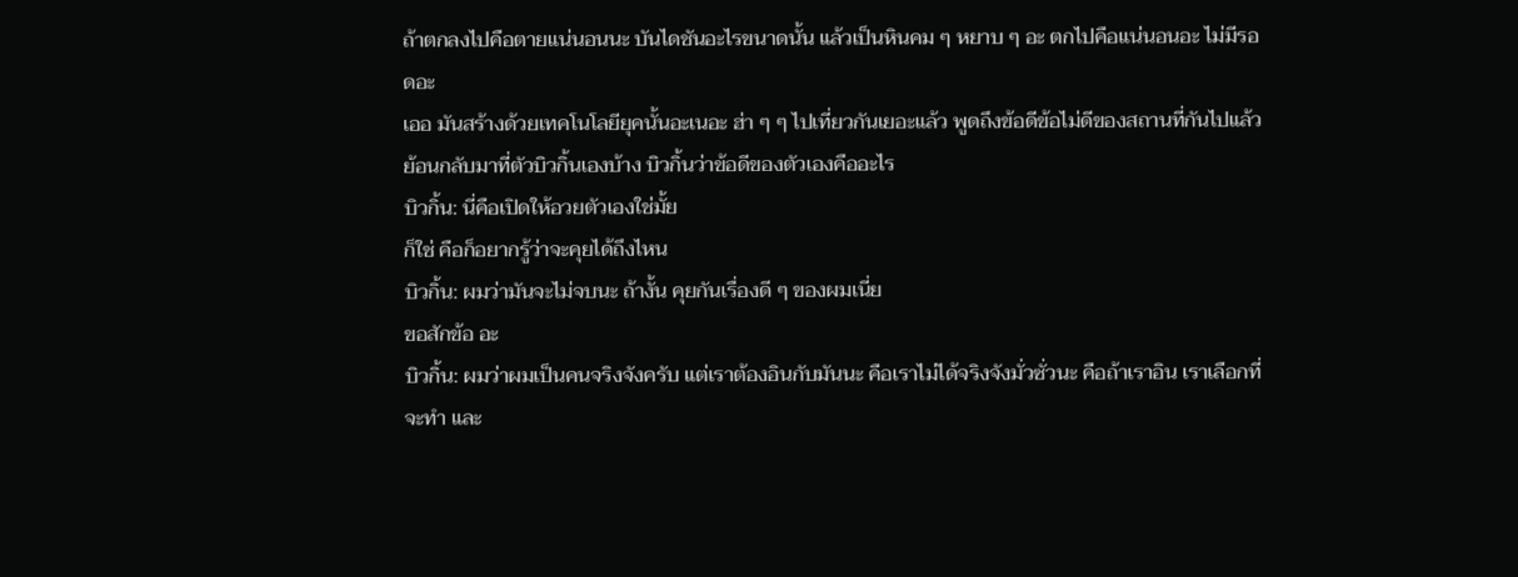ถ้าตกลงไปคือตายแน่นอนนะ บันไดชันอะไรขนาดนั้น แล้วเป็นหินคม ๆ หยาบ ๆ อะ ตกไปคือแน่นอนอะ ไม่มีรอดอะ
เออ มันสร้างด้วยเทคโนโลยียุคนั้นอะเนอะ ฮ่า ๆ ๆ ไปเที่ยวกันเยอะแล้ว พูดถึงข้อดีข้อไม่ดีของสถานที่กันไปแล้ว ย้อนกลับมาที่ตัวบิวกิ้นเองบ้าง บิวกิ้นว่าข้อดีของตัวเองคืออะไร
บิวกิ้น: นี่คือเปิดให้อวยตัวเองใช่มั้ย
ก็ใช่ คือก็อยากรู้ว่าจะคุยได้ถึงไหน
บิวกิ้น: ผมว่ามันจะไม่จบนะ ถ้างั้น คุยกันเรื่องดี ๆ ของผมเนี่ย
ขอสักข้อ อะ
บิวกิ้น: ผมว่าผมเป็นคนจริงจังครับ แต่เราต้องอินกับมันนะ คือเราไม่ได้จริงจังมั่วซั่วนะ คือถ้าเราอิน เราเลือกที่จะทำ และ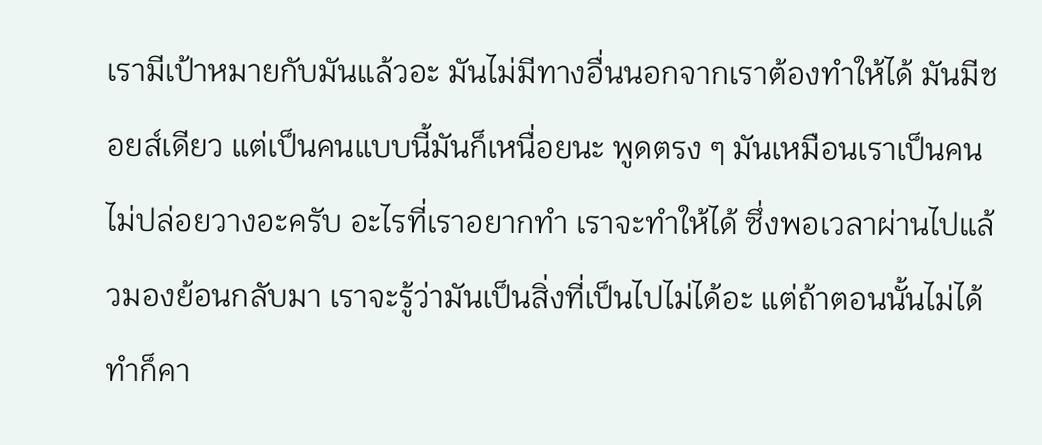เรามีเป้าหมายกับมันแล้วอะ มันไม่มีทางอื่นนอกจากเราต้องทำให้ได้ มันมีชอยส์เดียว แต่เป็นคนแบบนี้มันก็เหนื่อยนะ พูดตรง ๆ มันเหมือนเราเป็นคนไม่ปล่อยวางอะครับ อะไรที่เราอยากทำ เราจะทำให้ได้ ซึ่งพอเวลาผ่านไปแล้วมองย้อนกลับมา เราจะรู้ว่ามันเป็นสิ่งที่เป็นไปไม่ได้อะ แต่ถ้าตอนนั้นไม่ได้ทำก็คา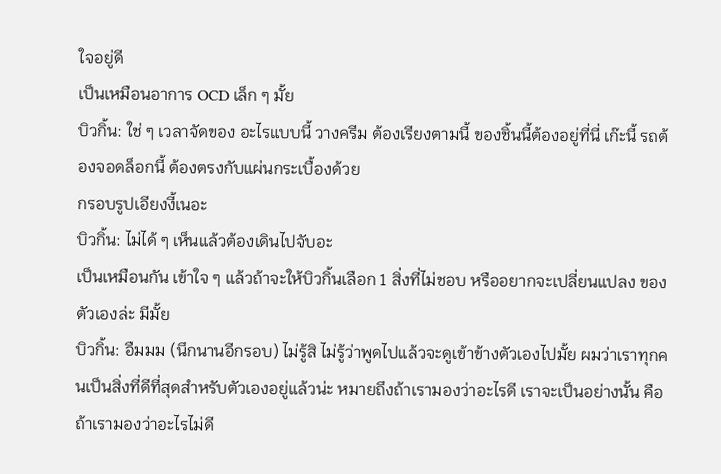ใจอยู่ดี
เป็นเหมือนอาการ OCD เล็ก ๆ มั้ย
บิวกิ้น: ใช่ ๆ เวลาจัดของ อะไรแบบนี้ วางครีม ต้องเรียงตามนี้ ของชิ้นนี้ต้องอยู่ที่นี่ เก๊ะนี้ รถต้องจอดล็อกนี้ ต้องตรงกับแผ่นกระเบื้องด้วย
กรอบรูปเอียงงี้เนอะ
บิวกิ้น: ไม่ได้ ๆ เห็นแล้วต้องเดินไปจับอะ
เป็นเหมือนกัน เข้าใจ ๆ แล้วถ้าจะให้บิวกิ้นเลือก 1 สิ่งที่ไม่ชอบ หรืออยากจะเปลี่ยนแปลง ของตัวเองล่ะ มีมั้ย
บิวกิ้น: อืมมม (นึกนานอีกรอบ) ไม่รู้สิ ไม่รู้ว่าพูดไปแล้วจะดูเข้าข้างตัวเองไปมั้ย ผมว่าเราทุกคนเป็นสิ่งที่ดีที่สุดสำหรับตัวเองอยู่แล้วน่ะ หมายถึงถ้าเรามองว่าอะไรดี เราจะเป็นอย่างนั้น คือถ้าเรามองว่าอะไรไม่ดี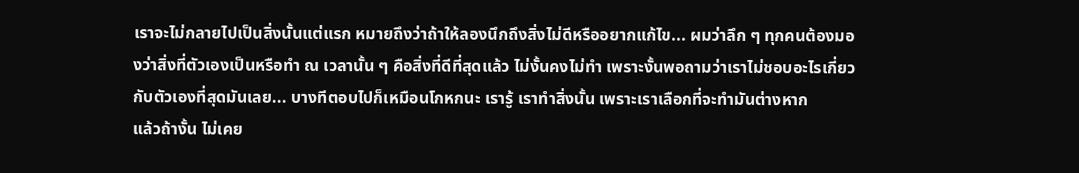เราจะไม่กลายไปเป็นสิ่งนั้นแต่แรก หมายถึงว่าถ้าให้ลองนึกถึงสิ่งไม่ดีหรืออยากแก้ไข... ผมว่าลึก ๆ ทุกคนต้องมองว่าสิ่งที่ตัวเองเป็นหรือทำ ณ เวลานั้น ๆ คือสิ่งที่ดีที่สุดแล้ว ไม่งั้นคงไม่ทำ เพราะงั้นพอถามว่าเราไม่ชอบอะไรเกี่ยวกับตัวเองที่สุดมันเลย... บางทีตอบไปก็เหมือนโกหกนะ เรารู้ เราทำสิ่งนั้น เพราะเราเลือกที่จะทำมันต่างหาก
แล้วถ้างั้น ไม่เคย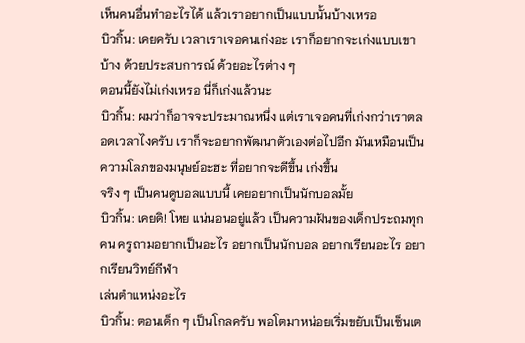เห็นคนอื่นทำอะไรได้ แล้วเราอยากเป็นแบบนั้นบ้างเหรอ
บิวกิ้น: เคยครับ เวลาเราเจอคนเก่งอะ เราก็อยากจะเก่งแบบเขาบ้าง ด้วยประสบการณ์ ด้วยอะไรต่าง ๆ
ตอนนี้ยังไม่เก่งเหรอ นี่ก็เก่งแล้วนะ
บิวกิ้น: ผมว่าก็อาจจะประมาณหนึ่ง แต่เราเจอคนที่เก่งกว่าเราตลอดเวลาไงครับ เราก็จะอยากพัฒนาตัวเองต่อไปอีก มันเหมือนเป็นความโลภของมนุษย์อะฮะ ที่อยากจะดีขึ้น เก่งขึ้น
จริง ๆ เป็นคนดูบอลแบบนี้ เคยอยากเป็นนักบอลมั้ย
บิวกิ้น: เคยดิ! โหย แน่นอนอยู่แล้ว เป็นความฝันของเด็กประถมทุกคน ครูถามอยากเป็นอะไร อยากเป็นนักบอล อยากเรียนอะไร อยากเรียนวิทย์กีฬา
เล่นตำแหน่งอะไร
บิวกิ้น: ตอนเด็ก ๆ เป็นโกลครับ พอโตมาหน่อยเริ่มขยับเป็นเซ็นเต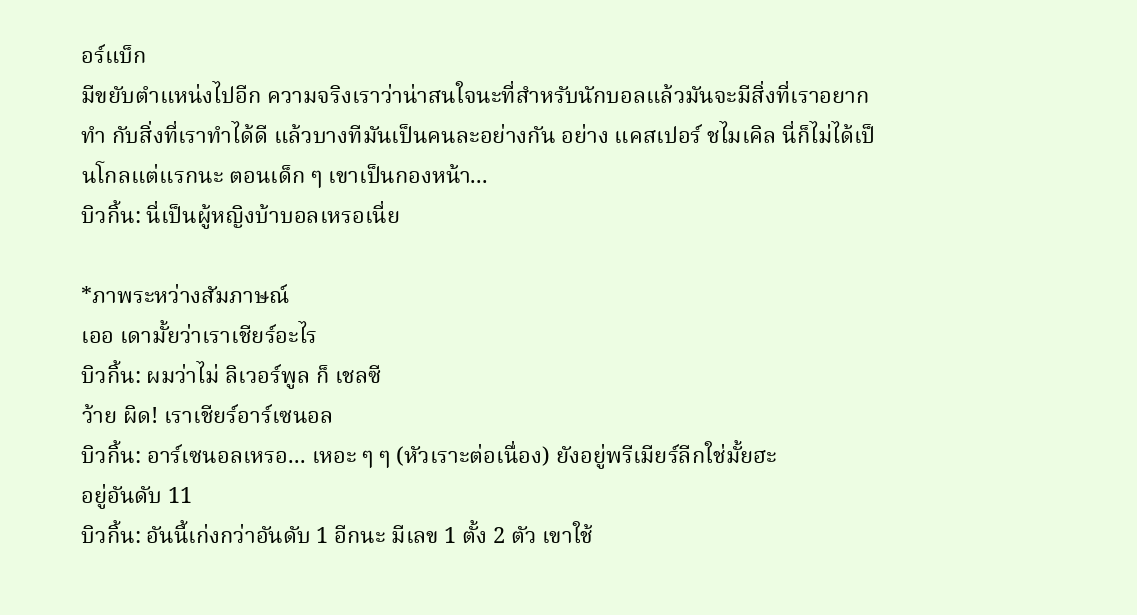อร์แบ็ก
มีขยับตำแหน่งไปอีก ความจริงเราว่าน่าสนใจนะที่สำหรับนักบอลแล้วมันจะมีสิ่งที่เราอยากทำ กับสิ่งที่เราทำได้ดี แล้วบางทีมันเป็นคนละอย่างกัน อย่าง แคสเปอร์ ชไมเคิล นี่ก็ไม่ได้เป็นโกลแต่แรกนะ ตอนเด็ก ๆ เขาเป็นกองหน้า...
บิวกิ้น: นี่เป็นผู้หญิงบ้าบอลเหรอเนี่ย

*ภาพระหว่างสัมภาษณ์
เออ เดามั้ยว่าเราเชียร์อะไร
บิวกิ้น: ผมว่าไม่ ลิเวอร์พูล ก็ เชลซี
ว้าย ผิด! เราเชียร์อาร์เซนอล
บิวกิ้น: อาร์เซนอลเหรอ... เหอะ ๆ ๆ (หัวเราะต่อเนื่อง) ยังอยู่พรีเมียร์ลีกใช่มั้ยฮะ
อยู่อันดับ 11
บิวกิ้น: อันนี้เก่งกว่าอันดับ 1 อีกนะ มีเลข 1 ตั้ง 2 ตัว เขาใช้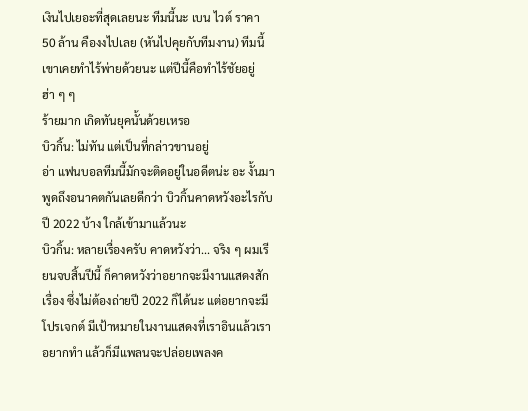เงินไปเยอะที่สุดเลยนะ ทีมนี้นะ เบน ไวต์ ราคา 50 ล้าน คืองงไปเลย (หันไปคุยกับทีมงาน) ทีมนี้เขาเคยทำไร้พ่ายด้วยนะ แต่ปีนี้คือทำไร้ชัยอยู่ ฮ่า ๆ ๆ
ร้ายมาก เกิดทันยุคนั้นด้วยเหรอ
บิวกิ้น: ไม่ทัน แต่เป็นที่กล่าวขานอยู่
อ่า แฟนบอลทีมนี้มักจะติดอยู่ในอดีตน่ะ อะ งั้นมาพูดถึงอนาคตกันเลยดีกว่า บิวกิ้นคาดหวังอะไรกับปี 2022 บ้าง ใกล้เข้ามาแล้วนะ
บิวกิ้น: หลายเรื่องครับ คาดหวังว่า... จริง ๆ ผมเรียนจบสิ้นปีนี้ ก็คาดหวังว่าอยากจะมีงานแสดงสักเรื่อง ซึ่งไม่ต้องถ่ายปี 2022 ก็ได้นะ แต่อยากจะมีโปรเจกต์ มีเป้าหมายในงานแสดงที่เราอินแล้วเราอยากทำ แล้วก็มีแพลนจะปล่อยเพลงค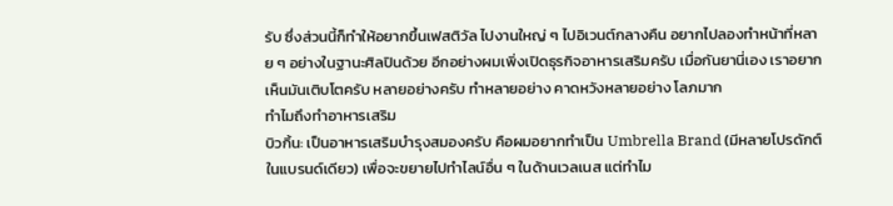รับ ซึ่งส่วนนี้ก็ทำให้อยากขึ้นเฟสติวัล ไปงานใหญ่ ๆ ไปอิเวนต์กลางคืน อยากไปลองทำหน้าที่หลาย ๆ อย่างในฐานะศิลปินด้วย อีกอย่างผมเพิ่งเปิดธุรกิจอาหารเสริมครับ เมื่อกันยานี่เอง เราอยากเห็นมันเติบโตครับ หลายอย่างครับ ทำหลายอย่าง คาดหวังหลายอย่าง โลภมาก
ทำไมถึงทำอาหารเสริม
บิวกิ้น: เป็นอาหารเสริมบำรุงสมองครับ คือผมอยากทำเป็น Umbrella Brand (มีหลายโปรดักต์ในแบรนด์เดียว) เพื่อจะขยายไปทำไลน์อื่น ๆ ในด้านเวลเนส แต่ทำไม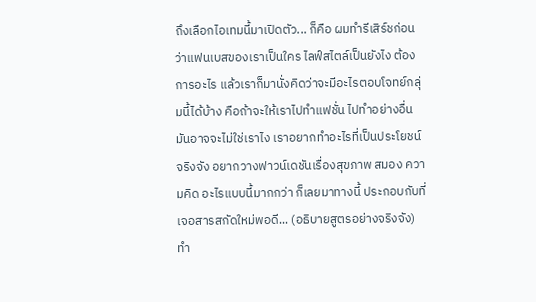ถึงเลือกไอเทมนี้มาเปิดตัว... ก็คือ ผมทำรีเสิร์ชก่อนว่าแฟนเบสของเราเป็นใคร ไลฟ์สไตล์เป็นยังไง ต้องการอะไร แล้วเราก็มานั่งคิดว่าจะมีอะไรตอบโจทย์กลุ่มนี้ได้บ้าง คือถ้าจะให้เราไปทำแฟชั่น ไปทำอย่างอื่น มันอาจจะไม่ใช่เราไง เราอยากทำอะไรที่เป็นประโยชน์จริงจัง อยากวางฟาวน์เดชันเรื่องสุขภาพ สมอง ความคิด อะไรแบบนี้มากกว่า ก็เลยมาทางนี้ ประกอบกับที่เจอสารสกัดใหม่พอดี... (อธิบายสูตรอย่างจริงจัง)
ทำ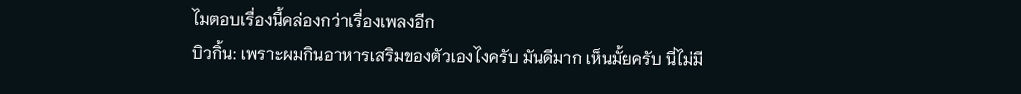ไมตอบเรื่องนี้คล่องกว่าเรื่องเพลงอีก
บิวกิ้น: เพราะผมกินอาหารเสริมของตัวเองไงครับ มันดีมาก เห็นมั้ยครับ นี่ไม่มี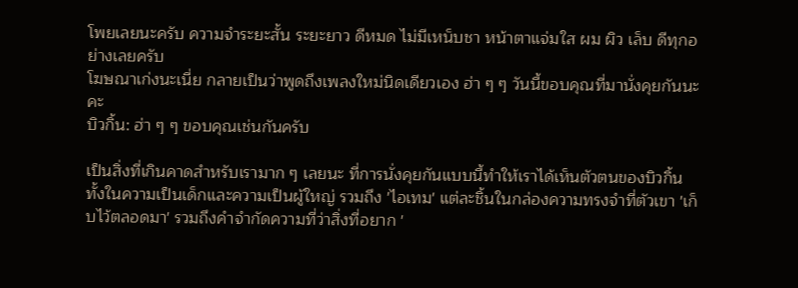โพยเลยนะครับ ความจำระยะสั้น ระยะยาว ดีหมด ไม่มีเหน็บชา หน้าตาแจ่มใส ผม ผิว เล็บ ดีทุกอย่างเลยครับ
โฆษณาเก่งนะเนี่ย กลายเป็นว่าพูดถึงเพลงใหม่นิดเดียวเอง ฮ่า ๆ ๆ วันนี้ขอบคุณที่มานั่งคุยกันนะคะ
บิวกิ้น: ฮ่า ๆ ๆ ขอบคุณเช่นกันครับ

เป็นสิ่งที่เกินคาดสำหรับเรามาก ๆ เลยนะ ที่การนั่งคุยกันแบบนี้ทำให้เราได้เห็นตัวตนของบิวกิ้น ทั้งในความเป็นเด็กและความเป็นผู้ใหญ่ รวมถึง 'ไอเทม' แต่ละชิ้นในกล่องความทรงจำที่ตัวเขา 'เก็บไว้ตลอดมา' รวมถึงคำจำกัดความที่ว่าสิ่งที่อยาก '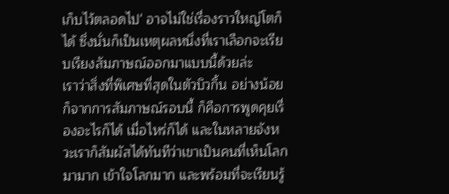เก็บไว้ตลอดไป' อาจไม่ใช่เรื่องราวใหญ่โตก็ได้ ซึ่งนั่นก็เป็นเหตุผลหนึ่งที่เราเลือกจะเรียบเรียงสัมภาษณ์ออกมาแบบนี้ด้วยล่ะ
เราว่าสิ่งที่พิเศษที่สุดในตัวบิวกิ้น อย่างน้อยก็จากการสัมภาษณ์รอบนี้ ก็คือการพูดคุยเรื่องอะไรก็ได้ เมื่อไหร่ก็ได้ และในหลายจังหวะเราก็สัมผัสได้ทันทีว่าเขาเป็นคนที่เห็นโลกมามาก เข้าใจโลกมาก และพร้อมที่จะเรียนรู้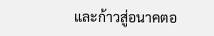และก้าวสู่อนาคตอ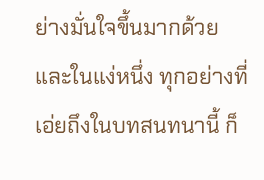ย่างมั่นใจขึ้นมากด้วย และในแง่หนึ่ง ทุกอย่างที่เอ่ยถึงในบทสนทนานี้ ก็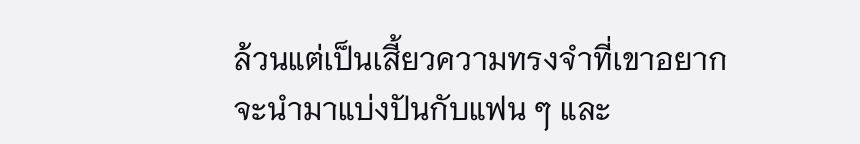ล้วนแต่เป็นเสี้ยวความทรงจำที่เขาอยากจะนำมาแบ่งปันกับแฟน ๆ และ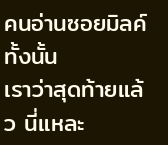คนอ่านซอยมิลค์ทั้งนั้น
เราว่าสุดท้ายแล้ว นี่แหละ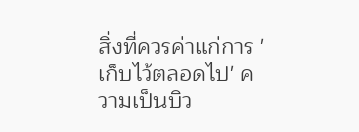สิ่งที่ควรค่าแก่การ 'เก็บไว้ตลอดไป' ความเป็นบิว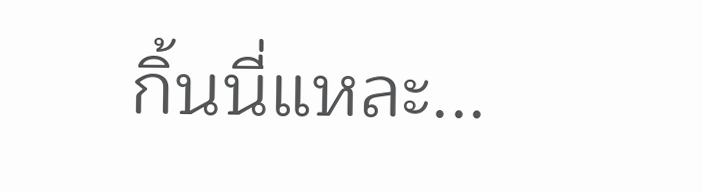กิ้นนี่แหละ...